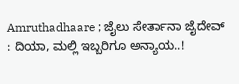Amruthadhaare ; ಜೈಲು ಸೇರ್ತಾನಾ ಜೈದೇವ್ : ದಿಯಾ, ಮಲ್ಲಿ ಇಬ್ಬರಿಗೂ ಅನ್ಯಾಯ..!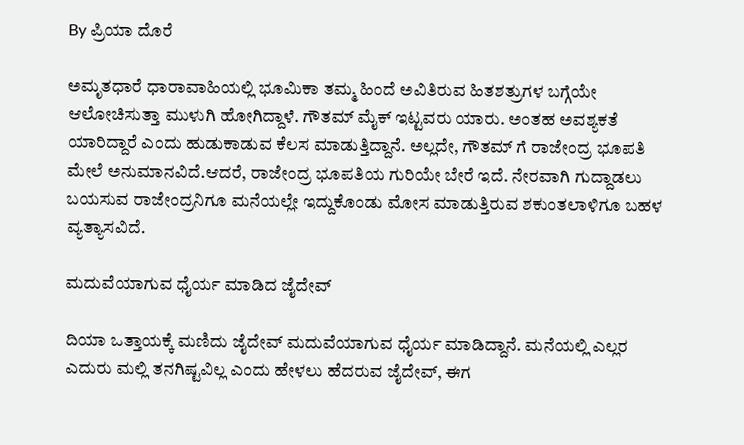By ಪ್ರಿಯಾ ದೊರೆ

ಅಮೃತಧಾರೆ ಧಾರಾವಾಹಿಯಲ್ಲಿ ಭೂಮಿಕಾ ತಮ್ಮ ಹಿಂದೆ ಅವಿತಿರುವ ಹಿತಶತ್ರುಗಳ ಬಗ್ಗೆಯೇ ಆಲೋಚಿಸುತ್ತಾ ಮುಳುಗಿ ಹೋಗಿದ್ದಾಳೆ. ಗೌತಮ್ ಮೈಕ್ ಇಟ್ಟವರು ಯಾರು. ಅಂತಹ ಅವಶ್ಯಕತೆ ಯಾರಿದ್ದಾರೆ ಎಂದು ಹುಡುಕಾಡುವ ಕೆಲಸ ಮಾಡುತ್ತಿದ್ದಾನೆ. ಅಲ್ಲದೇ, ಗೌತಮ್ ಗೆ ರಾಜೇಂದ್ರ ಭೂಪತಿ ಮೇಲೆ ಅನುಮಾನವಿದೆ.ಆದರೆ, ರಾಜೇಂದ್ರ ಭೂಪತಿಯ ಗುರಿಯೇ ಬೇರೆ ಇದೆ. ನೇರವಾಗಿ ಗುದ್ದಾಡಲು ಬಯಸುವ ರಾಜೇಂದ್ರನಿಗೂ ಮನೆಯಲ್ಲೇ ಇದ್ದುಕೊಂಡು ಮೋಸ ಮಾಡುತ್ತಿರುವ ಶಕುಂತಲಾಳಿಗೂ ಬಹಳ ವ್ಯತ್ಯಾಸವಿದೆ.

ಮದುವೆಯಾಗುವ ಧೈರ್ಯ ಮಾಡಿದ ಜೈದೇವ್

ದಿಯಾ ಒತ್ತಾಯಕ್ಕೆ ಮಣಿದು ಜೈದೇವ್ ಮದುವೆಯಾಗುವ ಧೈರ್ಯ ಮಾಡಿದ್ದಾನೆ. ಮನೆಯಲ್ಲಿ ಎಲ್ಲರ ಎದುರು ಮಲ್ಲಿ ತನಗಿಷ್ಟವಿಲ್ಲ ಎಂದು ಹೇಳಲು ಹೆದರುವ ಜೈದೇವ್, ಈಗ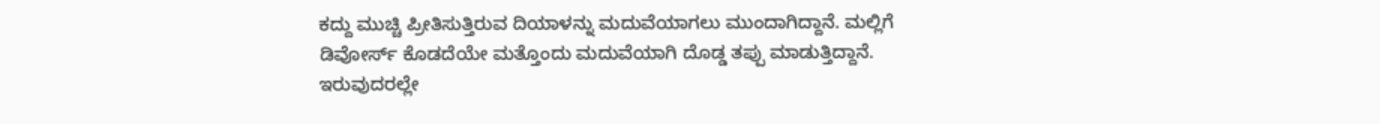ಕದ್ದು ಮುಚ್ಚಿ ಪ್ರೀತಿಸುತ್ತಿರುವ ದಿಯಾಳನ್ನು ಮದುವೆಯಾಗಲು ಮುಂದಾಗಿದ್ದಾನೆ. ಮಲ್ಲಿಗೆ ಡಿವೋರ್ಸ್ ಕೊಡದೆಯೇ ಮತ್ತೊಂದು ಮದುವೆಯಾಗಿ ದೊಡ್ಡ ತಪ್ಪು ಮಾಡುತ್ತಿದ್ದಾನೆ. ಇರುವುದರಲ್ಲೇ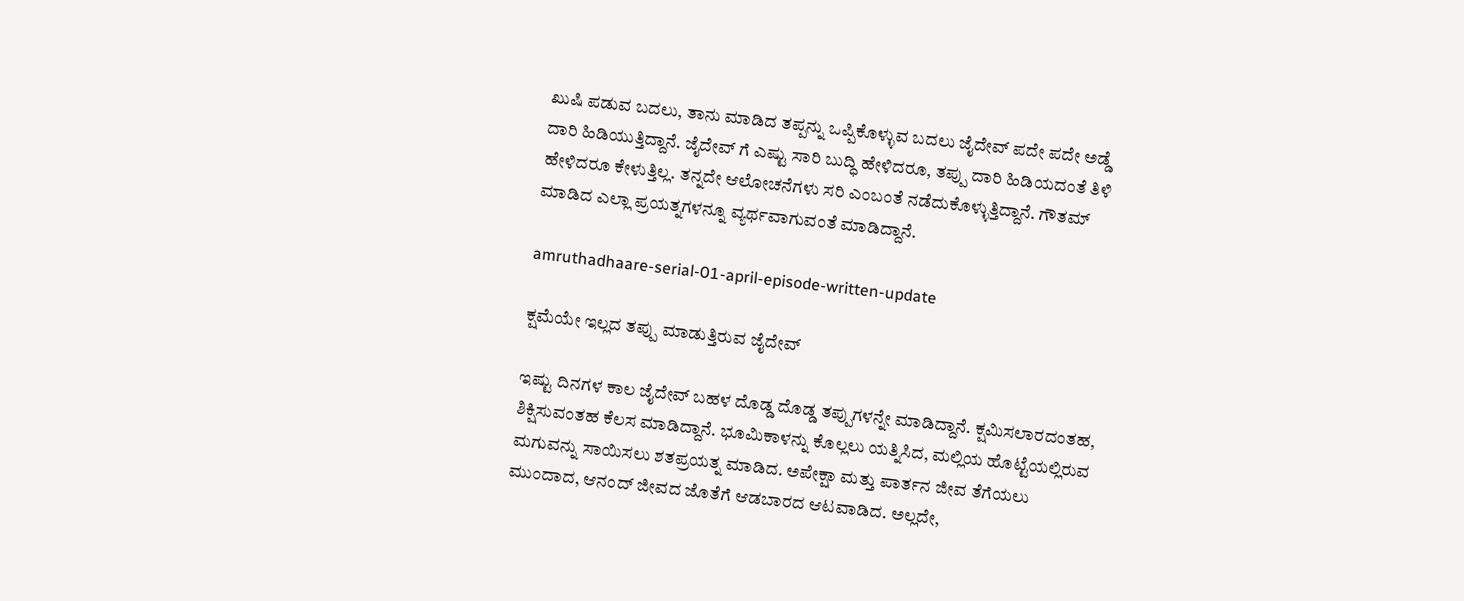ಖುಷಿ ಪಡುವ ಬದಲು, ತಾನು ಮಾಡಿದ ತಪ್ಪನ್ನು ಒಪ್ಪಿಕೊಳ್ಳುವ ಬದಲು ಜೈದೇವ್ ಪದೇ ಪದೇ ಅಡ್ಡೆ ದಾರಿ ಹಿಡಿಯುತ್ತಿದ್ದಾನೆ. ಜೈದೇವ್ ಗೆ ಎಷ್ಟು ಸಾರಿ ಬುದ್ಧಿ ಹೇಳಿದರೂ, ತಪ್ಪು ದಾರಿ ಹಿಡಿಯದಂತೆ ತಿಳಿ ಹೇಳಿದರೂ ಕೇಳುತ್ತಿಲ್ಲ. ತನ್ನದೇ ಆಲೋಚನೆಗಳು ಸರಿ ಎಂಬಂತೆ ನಡೆದುಕೊಳ್ಳುತ್ತಿದ್ದಾನೆ. ಗೌತಮ್ ಮಾಡಿದ ಎಲ್ಲಾ ಪ್ರಯತ್ನಗಳನ್ನೂ ವ್ಯರ್ಥವಾಗುವಂತೆ ಮಾಡಿದ್ದಾನೆ.

amruthadhaare-serial-01-april-episode-written-update

ಕ್ಷಮೆಯೇ ಇಲ್ಲದ ತಪ್ಪು ಮಾಡುತ್ತಿರುವ ಜೈದೇವ್

ಇಷ್ಟು ದಿನಗಳ ಕಾಲ ಜೈದೇವ್ ಬಹಳ ದೊಡ್ಡ ದೊಡ್ಡ ತಪ್ಪುಗಳನ್ನೇ ಮಾಡಿದ್ದಾನೆ. ಕ್ಷಮಿಸಲಾರದಂತಹ, ಶಿಕ್ಷಿಸುವಂತಹ ಕೆಲಸ ಮಾಡಿದ್ದಾನೆ. ಭೂಮಿಕಾಳನ್ನು ಕೊಲ್ಲಲು ಯತ್ನಿಸಿದ, ಮಲ್ಲಿಯ ಹೊಟ್ಟೆಯಲ್ಲಿರುವ ಮಗುವನ್ನು ಸಾಯಿಸಲು ಶತಪ್ರಯತ್ನ ಮಾಡಿದ. ಅಪೇಕ್ಷಾ ಮತ್ತು ಪಾರ್ತನ ಜೀವ ತೆಗೆಯಲು ಮುಂದಾದ, ಆನಂದ್ ಜೀವದ ಜೊತೆಗೆ ಆಡಬಾರದ ಆಟವಾಡಿದ. ಅಲ್ಲದೇ,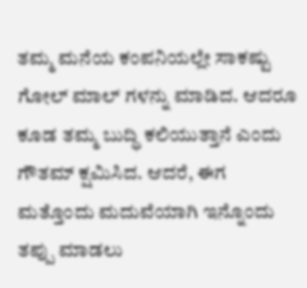ತಮ್ಮ ಮನೆಯ ಕಂಪನಿಯಲ್ಲೇ ಸಾಕಷ್ಟು ಗೋಲ್ ಮಾಲ್ ಗಳನ್ನು ಮಾಡಿದ. ಆದರೂ ಕೂಡ ತಮ್ಮ ಬುದ್ಧಿ ಕಲಿಯುತ್ತಾನೆ ಎಂದು ಗೌತಮ್ ಕ್ಷಮಿಸಿದ. ಆದರೆ, ಈಗ ಮತ್ತೊಂದು ಮದುವೆಯಾಗಿ ಇನ್ನೊಂದು ತಪ್ಪು ಮಾಡಲು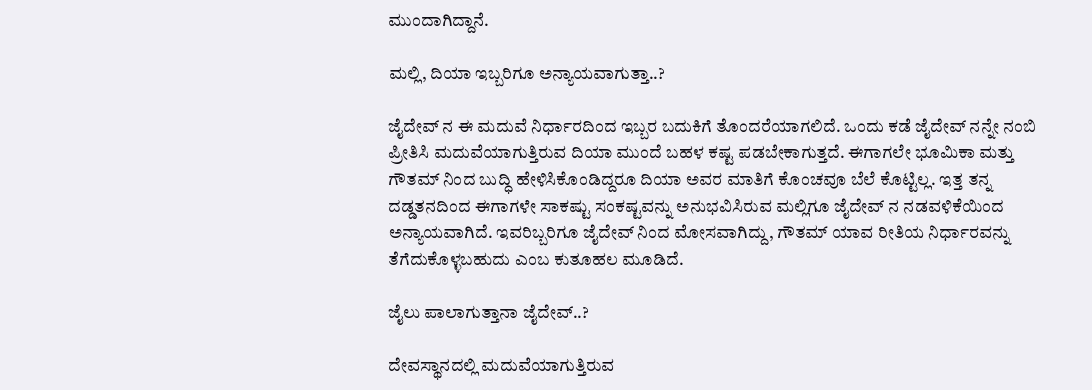ಮುಂದಾಗಿದ್ದಾನೆ.

ಮಲ್ಲಿ, ದಿಯಾ ಇಬ್ಬರಿಗೂ ಅನ್ಯಾಯವಾಗುತ್ತಾ..?

ಜೈದೇವ್ ನ ಈ ಮದುವೆ ನಿರ್ಧಾರದಿಂದ ಇಬ್ಬರ ಬದುಕಿಗೆ ತೊಂದರೆಯಾಗಲಿದೆ. ಒಂದು ಕಡೆ ಜೈದೇವ್ ನನ್ನೇ ನಂಬಿ ಪ್ರೀತಿಸಿ ಮದುವೆಯಾಗುತ್ತಿರುವ ದಿಯಾ ಮುಂದೆ ಬಹಳ ಕಷ್ಟ ಪಡಬೇಕಾಗುತ್ತದೆ. ಈಗಾಗಲೇ ಭೂಮಿಕಾ ಮತ್ತು ಗೌತಮ್ ನಿಂದ ಬುದ್ಧಿ ಹೇಳಿಸಿಕೊಂಡಿದ್ದರೂ ದಿಯಾ ಅವರ ಮಾತಿಗೆ ಕೊಂಚವೂ ಬೆಲೆ ಕೊಟ್ಟಿಲ್ಲ. ಇತ್ತ ತನ್ನ ದಡ್ಡತನದಿಂದ ಈಗಾಗಳೇ ಸಾಕಷ್ಟು ಸಂಕಷ್ಟವನ್ನು ಅನುಭವಿಸಿರುವ ಮಲ್ಲಿಗೂ ಜೈದೇವ್ ನ ನಡವಳಿಕೆಯಿಂದ ಅನ್ಯಾಯವಾಗಿದೆ. ಇವರಿಬ್ಬರಿಗೂ ಜೈದೇವ್ ನಿಂದ ಮೋಸವಾಗಿದ್ದು, ಗೌತಮ್ ಯಾವ ರೀತಿಯ ನಿರ್ಧಾರವನ್ನು ತೆಗೆದುಕೊಳ್ಳಬಹುದು ಎಂಬ ಕುತೂಹಲ ಮೂಡಿದೆ.

ಜೈಲು ಪಾಲಾಗುತ್ತಾನಾ ಜೈದೇವ್..?

ದೇವಸ್ಥಾನದಲ್ಲಿ ಮದುವೆಯಾಗುತ್ತಿರುವ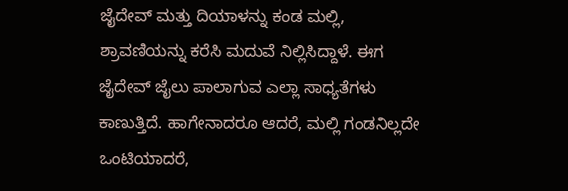ಜೈದೇವ್ ಮತ್ತು ದಿಯಾಳನ್ನು ಕಂಡ ಮಲ್ಲಿ, ಶ್ರಾವಣಿಯನ್ನು ಕರೆಸಿ ಮದುವೆ ನಿಲ್ಲಿಸಿದ್ದಾಳೆ. ಈಗ ಜೈದೇವ್ ಜೈಲು ಪಾಲಾಗುವ ಎಲ್ಲಾ ಸಾಧ್ಯತೆಗಳು ಕಾಣುತ್ತಿದೆ. ಹಾಗೇನಾದರೂ ಆದರೆ, ಮಲ್ಲಿ ಗಂಡನಿಲ್ಲದೇ ಒಂಟಿಯಾದರೆ,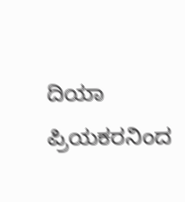ದಿಯಾ ಪ್ರಿಯಕರನಿಂದ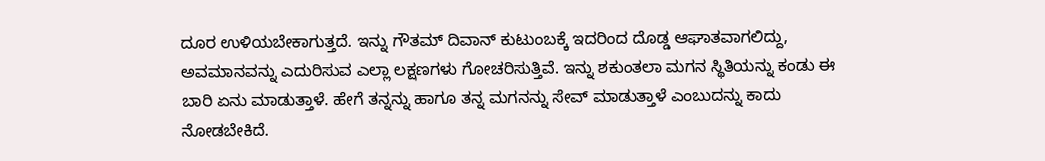ದೂರ ಉಳಿಯಬೇಕಾಗುತ್ತದೆ. ಇನ್ನು ಗೌತಮ್ ದಿವಾನ್ ಕುಟುಂಬಕ್ಕೆ ಇದರಿಂದ ದೊಡ್ಡ ಆಘಾತವಾಗಲಿದ್ದು, ಅವಮಾನವನ್ನು ಎದುರಿಸುವ ಎಲ್ಲಾ ಲಕ್ಷಣಗಳು ಗೋಚರಿಸುತ್ತಿವೆ. ಇನ್ನು ಶಕುಂತಲಾ ಮಗನ ಸ್ಥಿತಿಯನ್ನು ಕಂಡು ಈ ಬಾರಿ ಏನು ಮಾಡುತ್ತಾಳೆ. ಹೇಗೆ ತನ್ನನ್ನು ಹಾಗೂ ತನ್ನ ಮಗನನ್ನು ಸೇವ್ ಮಾಡುತ್ತಾಳೆ ಎಂಬುದನ್ನು ಕಾದು ನೋಡಬೇಕಿದೆ.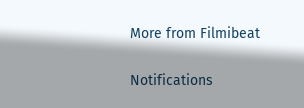More from Filmibeat

Notifications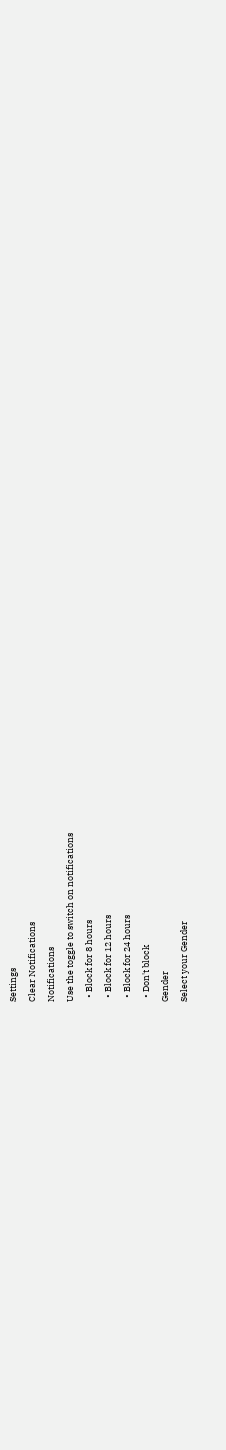Settings
Clear Notifications
Notifications
Use the toggle to switch on notifications
  • Block for 8 hours
  • Block for 12 hours
  • Block for 24 hours
  • Don't block
Gender
Select your Gender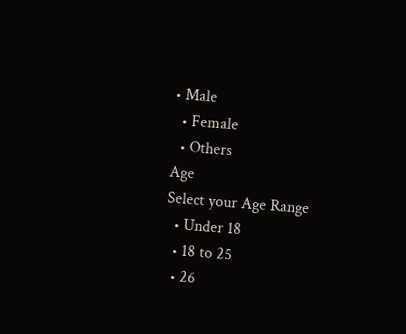• Male
  • Female
  • Others
Age
Select your Age Range
  • Under 18
  • 18 to 25
  • 26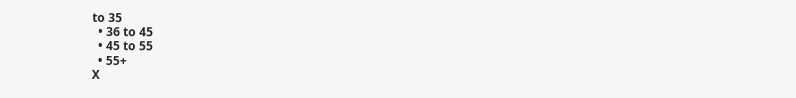to 35
  • 36 to 45
  • 45 to 55
  • 55+
X